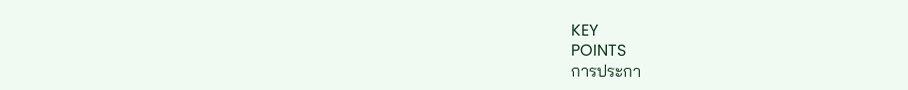KEY
POINTS
การประกา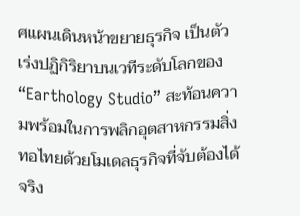ศแผนเดินหน้าขยายธุรกิจ เป็นตัวเร่งปฏิกิริยาบนเวทีระดับโลกของ “Earthology Studio” สะท้อนความพร้อมในการพลิกอุตสาหกรรมสิ่งทอไทยด้วยโมเดลธุรกิจที่จับต้องได้จริง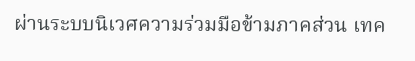ผ่านระบบนิเวศความร่วมมือข้ามภาคส่วน เทค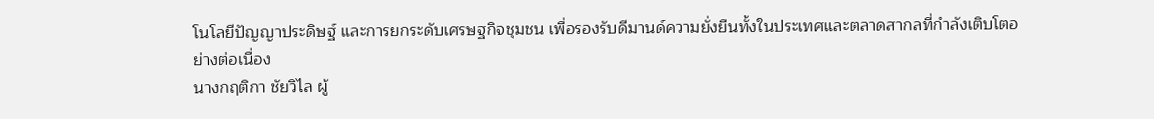โนโลยีปัญญาประดิษฐ์ และการยกระดับเศรษฐกิจชุมชน เพื่อรองรับดีมานด์ความยั่งยืนทั้งในประเทศและตลาดสากลที่กำลังเติบโตอย่างต่อเนื่อง
นางกฤติกา ชัยวิไล ผู้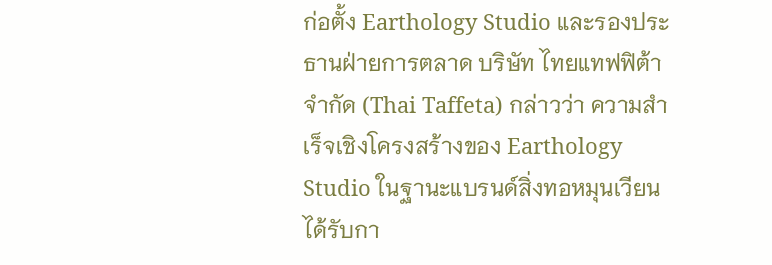ก่อตั้ง Earthology Studio และรองประธานฝ่ายการตลาด บริษัท ไทยแทฟฟิต้า จำกัด (Thai Taffeta) กล่าวว่า ความสำเร็จเชิงโครงสร้างของ Earthology Studio ในฐานะแบรนด์สิ่งทอหมุนเวียน ได้รับกา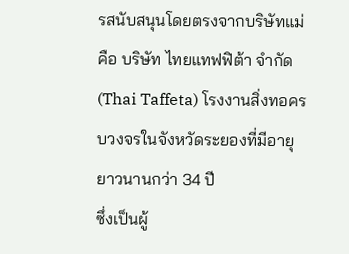รสนับสนุนโดยตรงจากบริษัทแม่คือ บริษัท ไทยแทฟฟิต้า จำกัด (Thai Taffeta) โรงงานสิ่งทอครบวงจรในจังหวัดระยองที่มีอายุยาวนานกว่า 34 ปี
ซึ่งเป็นผู้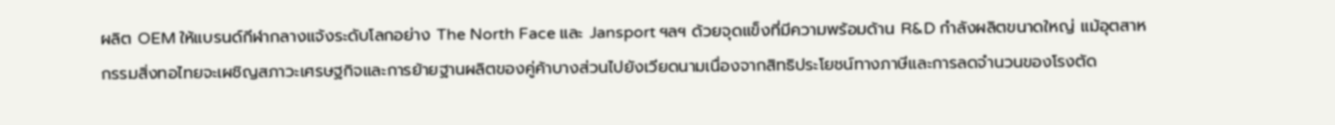ผลิต OEM ให้แบรนด์กีฬากลางแจ้งระดับโลกอย่าง The North Face และ Jansport ฯลฯ ด้วยจุดแข็งที่มีความพร้อมด้าน R&D กำลังผลิตขนาดใหญ่ แม้อุตสาหกรรมสิ่งทอไทยจะเผชิญสภาวะเศรษฐกิจและการย้ายฐานผลิตของคู่ค้าบางส่วนไปยังเวียดนามเนื่องจากสิทธิประโยชน์ทางภาษีและการลดจำนวนของโรงตัด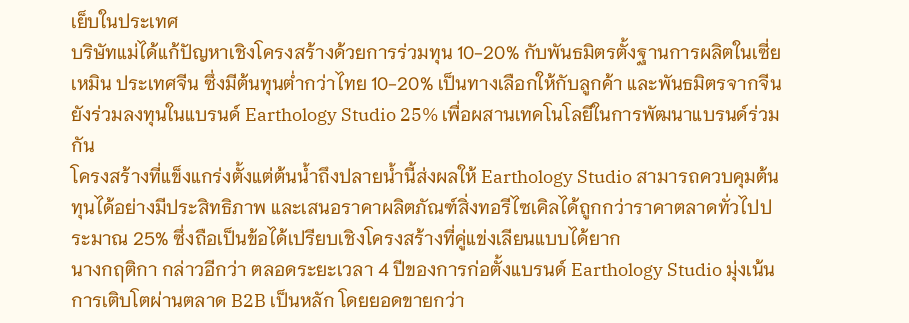เย็บในประเทศ
บริษัทแม่ได้แก้ปัญหาเชิงโครงสร้างด้วยการร่วมทุน 10-20% กับพันธมิตรตั้งฐานการผลิตในเซี่ยเหมิน ประเทศจีน ซึ่งมีต้นทุนต่ำกว่าไทย 10-20% เป็นทางเลือกให้กับลูกค้า และพันธมิตรจากจีนยังร่วมลงทุนในแบรนด์ Earthology Studio 25% เพื่อผสานเทคโนโลยีในการพัฒนาแบรนด์ร่วมกัน
โครงสร้างที่แข็งแกร่งตั้งแต่ต้นน้ำถึงปลายน้ำนี้ส่งผลให้ Earthology Studio สามารถควบคุมต้นทุนได้อย่างมีประสิทธิภาพ และเสนอราคาผลิตภัณฑ์สิ่งทอรีไซเคิลได้ถูกกว่าราคาตลาดทั่วไปประมาณ 25% ซึ่งถือเป็นข้อได้เปรียบเชิงโครงสร้างที่คู่แข่งเลียนแบบได้ยาก
นางกฤติกา กล่าวอีกว่า ตลอดระยะเวลา 4 ปีของการก่อตั้งแบรนด์ Earthology Studio มุ่งเน้นการเติบโตผ่านตลาด B2B เป็นหลัก โดยยอดขายกว่า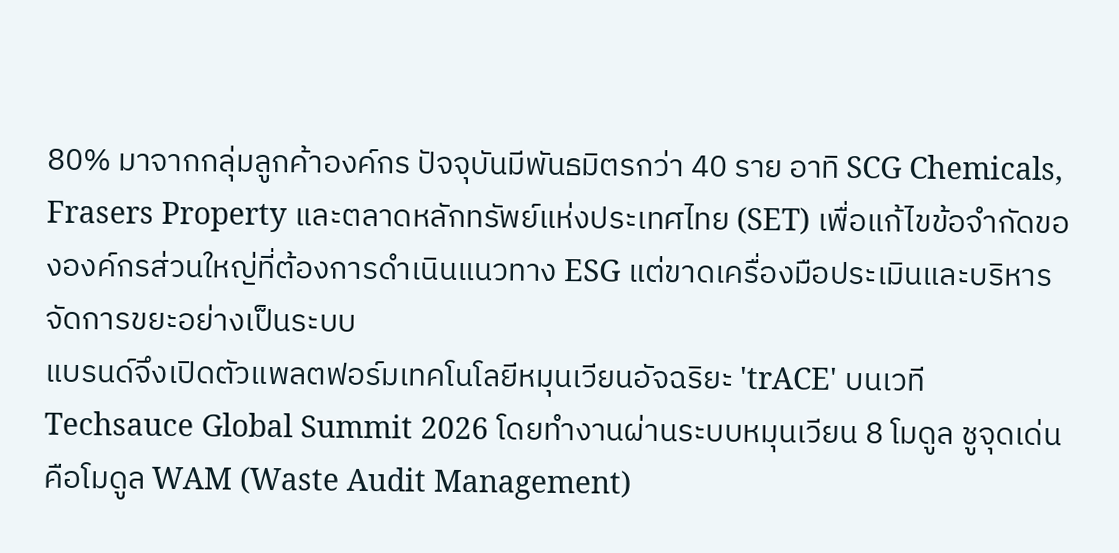80% มาจากกลุ่มลูกค้าองค์กร ปัจจุบันมีพันธมิตรกว่า 40 ราย อาทิ SCG Chemicals, Frasers Property และตลาดหลักทรัพย์แห่งประเทศไทย (SET) เพื่อแก้ไขข้อจำกัดขององค์กรส่วนใหญ่ที่ต้องการดำเนินแนวทาง ESG แต่ขาดเครื่องมือประเมินและบริหารจัดการขยะอย่างเป็นระบบ
แบรนด์จึงเปิดตัวแพลตฟอร์มเทคโนโลยีหมุนเวียนอัจฉริยะ 'trACE' บนเวที Techsauce Global Summit 2026 โดยทำงานผ่านระบบหมุนเวียน 8 โมดูล ชูจุดเด่นคือโมดูล WAM (Waste Audit Management)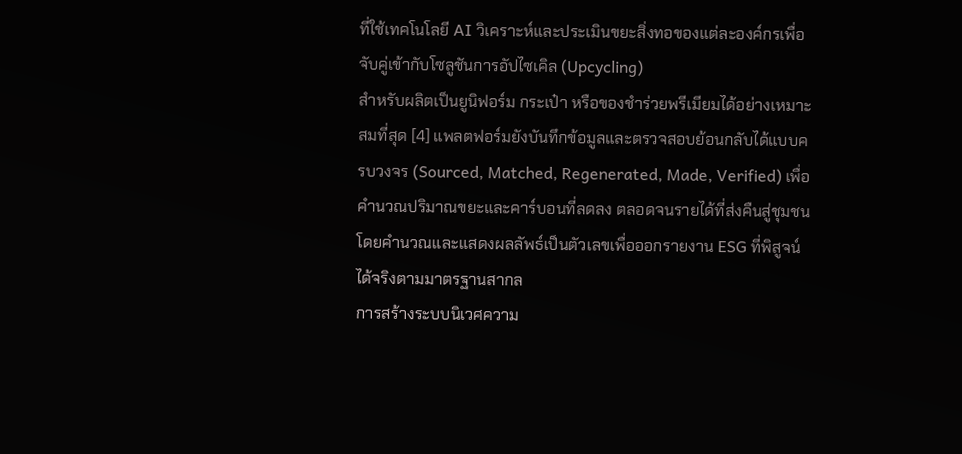ที่ใช้เทคโนโลยี AI วิเคราะห์และประเมินขยะสิ่งทอของแต่ละองค์กรเพื่อจับคู่เข้ากับโซลูชันการอัปไซเคิล (Upcycling)
สำหรับผลิตเป็นยูนิฟอร์ม กระเป๋า หรือของชำร่วยพรีเมียมได้อย่างเหมาะสมที่สุด [4] แพลตฟอร์มยังบันทึกข้อมูลและตรวจสอบย้อนกลับได้แบบครบวงจร (Sourced, Matched, Regenerated, Made, Verified) เพื่อคำนวณปริมาณขยะและคาร์บอนที่ลดลง ตลอดจนรายได้ที่ส่งคืนสู่ชุมชน โดยคำนวณและแสดงผลลัพธ์เป็นตัวเลขเพื่อออกรายงาน ESG ที่พิสูจน์ได้จริงตามมาตรฐานสากล
การสร้างระบบนิเวศความ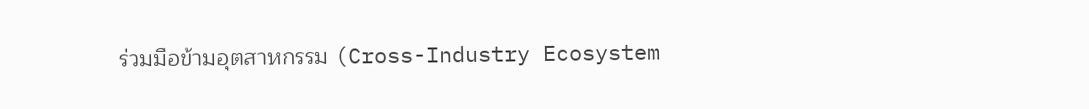ร่วมมือข้ามอุตสาหกรรม (Cross-Industry Ecosystem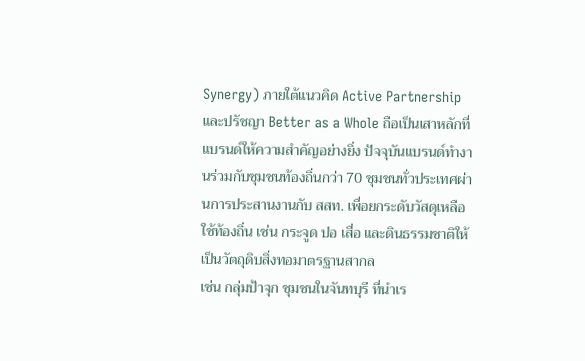Synergy) ภายใต้แนวคิด Active Partnership และปรัชญา Better as a Whole ถือเป็นเสาหลักที่แบรนด์ให้ความสำคัญอย่างยิ่ง ปัจจุบันแบรนด์ทำงานร่วมกับชุมชนท้องถิ่นกว่า 70 ชุมชนทั่วประเทศผ่านการประสานงานกับ สสท. เพื่อยกระดับวัสดุเหลือใช้ท้องถิ่น เช่น กระจูด ปอ เสื่อ และดินธรรมชาติให้เป็นวัตถุดิบสิ่งทอมาตรฐานสากล
เช่น กลุ่มป้าจุก ชุมชนในจันทบุรี ที่นำเร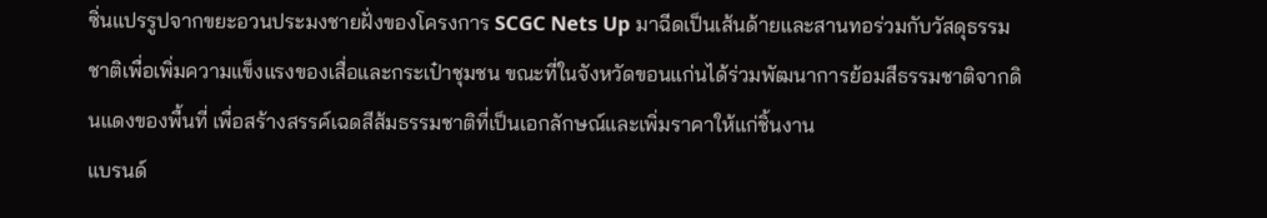ซิ่นแปรรูปจากขยะอวนประมงชายฝั่งของโครงการ SCGC Nets Up มาฉีดเป็นเส้นด้ายและสานทอร่วมกับวัสดุธรรมชาติเพื่อเพิ่มความแข็งแรงของเสื่อและกระเป๋าชุมชน ขณะที่ในจังหวัดขอนแก่นได้ร่วมพัฒนาการย้อมสีธรรมชาติจากดินแดงของพื้นที่ เพื่อสร้างสรรค์เฉดสีส้มธรรมชาติที่เป็นเอกลักษณ์และเพิ่มราคาให้แก่ชิ้นงาน
แบรนด์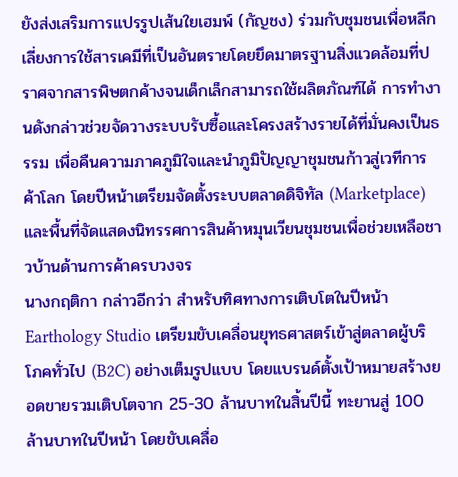ยังส่งเสริมการแปรรูปเส้นใยเฮมพ์ (กัญชง) ร่วมกับชุมชนเพื่อหลีกเลี่ยงการใช้สารเคมีที่เป็นอันตรายโดยยึดมาตรฐานสิ่งแวดล้อมที่ปราศจากสารพิษตกค้างจนเด็กเล็กสามารถใช้ผลิตภัณฑ์ได้ การทำงานดังกล่าวช่วยจัดวางระบบรับซื้อและโครงสร้างรายได้ที่มั่นคงเป็นธรรม เพื่อคืนความภาคภูมิใจและนำภูมิปัญญาชุมชนก้าวสู่เวทีการค้าโลก โดยปีหน้าเตรียมจัดตั้งระบบตลาดดิจิทัล (Marketplace) และพื้นที่จัดแสดงนิทรรศการสินค้าหมุนเวียนชุมชนเพื่อช่วยเหลือชาวบ้านด้านการค้าครบวงจร
นางกฤติกา กล่าวอีกว่า สำหรับทิศทางการเติบโตในปีหน้า Earthology Studio เตรียมขับเคลื่อนยุทธศาสตร์เข้าสู่ตลาดผู้บริโภคทั่วไป (B2C) อย่างเต็มรูปแบบ โดยแบรนด์ตั้งเป้าหมายสร้างยอดขายรวมเติบโตจาก 25-30 ล้านบาทในสิ้นปีนี้ ทะยานสู่ 100 ล้านบาทในปีหน้า โดยขับเคลื่อ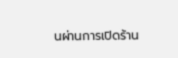นผ่านการเปิดร้าน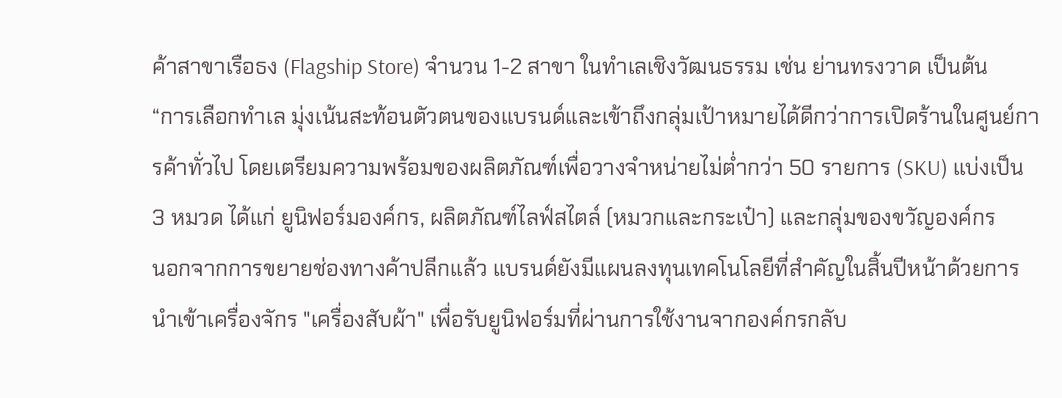ค้าสาขาเรือธง (Flagship Store) จำนวน 1-2 สาขา ในทำเลเชิงวัฒนธรรม เช่น ย่านทรงวาด เป็นต้น
“การเลือกทำเล มุ่งเน้นสะท้อนตัวตนของแบรนด์และเข้าถึงกลุ่มเป้าหมายได้ดีกว่าการเปิดร้านในศูนย์การค้าทั่วไป โดยเตรียมความพร้อมของผลิตภัณฑ์เพื่อวางจำหน่ายไม่ต่ำกว่า 50 รายการ (SKU) แบ่งเป็น 3 หมวด ได้แก่ ยูนิฟอร์มองค์กร, ผลิตภัณฑ์ไลฟ์สไตล์ (หมวกและกระเป๋า) และกลุ่มของขวัญองค์กร
นอกจากการขยายช่องทางค้าปลีกแล้ว แบรนด์ยังมีแผนลงทุนเทคโนโลยีที่สำคัญในสิ้นปีหน้าด้วยการนำเข้าเครื่องจักร "เครื่องสับผ้า" เพื่อรับยูนิฟอร์มที่ผ่านการใช้งานจากองค์กรกลับ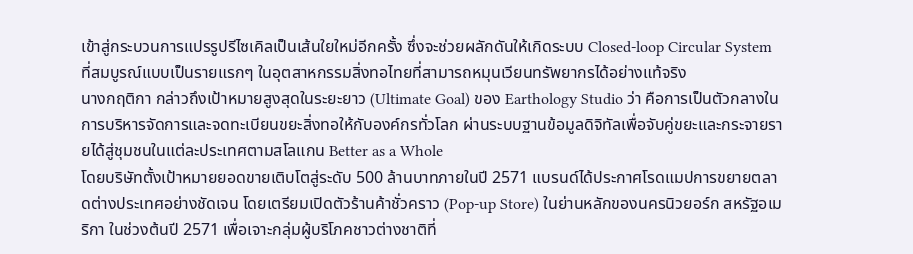เข้าสู่กระบวนการแปรรูปรีไซเคิลเป็นเส้นใยใหม่อีกครั้ง ซึ่งจะช่วยผลักดันให้เกิดระบบ Closed-loop Circular System ที่สมบูรณ์แบบเป็นรายแรกๆ ในอุตสาหกรรมสิ่งทอไทยที่สามารถหมุนเวียนทรัพยากรได้อย่างแท้จริง
นางกฤติกา กล่าวถึงเป้าหมายสูงสุดในระยะยาว (Ultimate Goal) ของ Earthology Studio ว่า คือการเป็นตัวกลางในการบริหารจัดการและจดทะเบียนขยะสิ่งทอให้กับองค์กรทั่วโลก ผ่านระบบฐานข้อมูลดิจิทัลเพื่อจับคู่ขยะและกระจายรายได้สู่ชุมชนในแต่ละประเทศตามสโลแกน Better as a Whole
โดยบริษัทตั้งเป้าหมายยอดขายเติบโตสู่ระดับ 500 ล้านบาทภายในปี 2571 แบรนด์ได้ประกาศโรดแมปการขยายตลาดต่างประเทศอย่างชัดเจน โดยเตรียมเปิดตัวร้านค้าชั่วคราว (Pop-up Store) ในย่านหลักของนครนิวยอร์ก สหรัฐอเมริกา ในช่วงต้นปี 2571 เพื่อเจาะกลุ่มผู้บริโภคชาวต่างชาติที่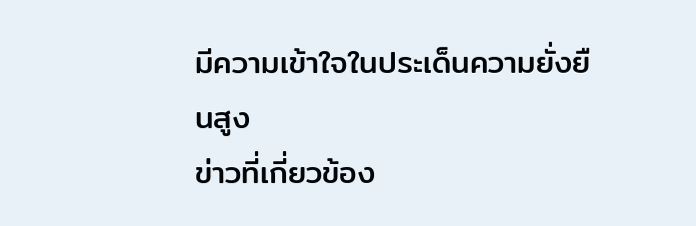มีความเข้าใจในประเด็นความยั่งยืนสูง
ข่าวที่เกี่ยวข้อง